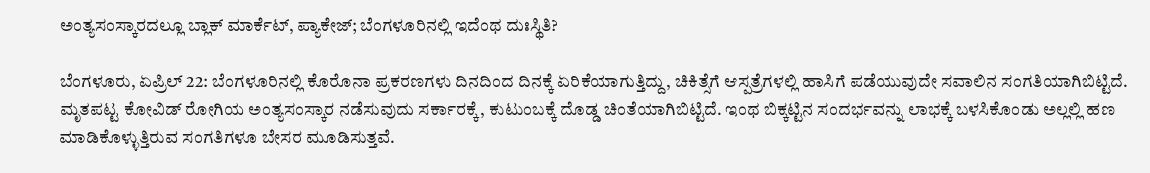ಅಂತ್ಯಸಂಸ್ಕಾರದಲ್ಲೂ ಬ್ಲಾಕ್‌ ಮಾರ್ಕೆಟ್, ಪ್ಯಾಕೇಜ್; ಬೆಂಗಳೂರಿನಲ್ಲಿ ಇದೆಂಥ ದುಃಸ್ಥಿತಿ?

ಬೆಂಗಳೂರು, ಏಪ್ರಿಲ್ 22: ಬೆಂಗಳೂರಿನಲ್ಲಿ ಕೊರೊನಾ ಪ್ರಕರಣಗಳು ದಿನದಿಂದ ದಿನಕ್ಕೆ ಏರಿಕೆಯಾಗುತ್ತಿದ್ದು, ಚಿಕಿತ್ಸೆಗೆ ಆಸ್ಪತ್ರೆಗಳಲ್ಲಿ ಹಾಸಿಗೆ ಪಡೆಯುವುದೇ ಸವಾಲಿನ ಸಂಗತಿಯಾಗಿಬಿಟ್ಟಿದೆ. ಮೃತಪಟ್ಟ ಕೋವಿಡ್ ರೋಗಿಯ ಅಂತ್ಯಸಂಸ್ಕಾರ ನಡೆಸುವುದು ಸರ್ಕಾರಕ್ಕೆ, ಕುಟುಂಬಕ್ಕೆ ದೊಡ್ಡ ಚಿಂತೆಯಾಗಿಬಿಟ್ಟಿದೆ. ಇಂಥ ಬಿಕ್ಕಟ್ಟಿನ ಸಂದರ್ಭವನ್ನು ಲಾಭಕ್ಕೆ ಬಳಸಿಕೊಂಡು ಅಲ್ಲಲ್ಲಿ ಹಣ ಮಾಡಿಕೊಳ್ಳುತ್ತಿರುವ ಸಂಗತಿಗಳೂ ಬೇಸರ ಮೂಡಿಸುತ್ತವೆ.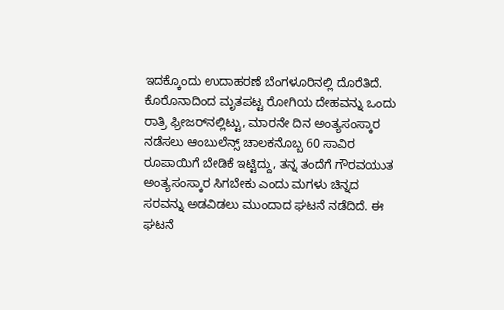ಇದಕ್ಕೊಂದು ಉದಾಹರಣೆ ಬೆಂಗಳೂರಿನಲ್ಲಿ ದೊರೆತಿದೆ. ಕೊರೊನಾದಿಂದ ಮೃತಪಟ್ಟ ರೋಗಿಯ ದೇಹವನ್ನು ಒಂದು ರಾತ್ರಿ ಫ್ರೀಜರ್‌ನಲ್ಲಿಟ್ಟು, ಮಾರನೇ ದಿನ ಅಂತ್ಯಸಂಸ್ಕಾರ ನಡೆಸಲು ಆಂಬುಲೆನ್ಸ್‌ ಚಾಲಕನೊಬ್ಬ 60 ಸಾವಿರ ರೂಪಾಯಿಗೆ ಬೇಡಿಕೆ ಇಟ್ಟಿದ್ದು, ತನ್ನ ತಂದೆಗೆ ಗೌರವಯುತ ಅಂತ್ಯಸಂಸ್ಕಾರ ಸಿಗಬೇಕು ಎಂದು ಮಗಳು ಚಿನ್ನದ ಸರವನ್ನು ಅಡವಿಡಲು ಮುಂದಾದ ಘಟನೆ ನಡೆದಿದೆ. ಈ ಘಟನೆ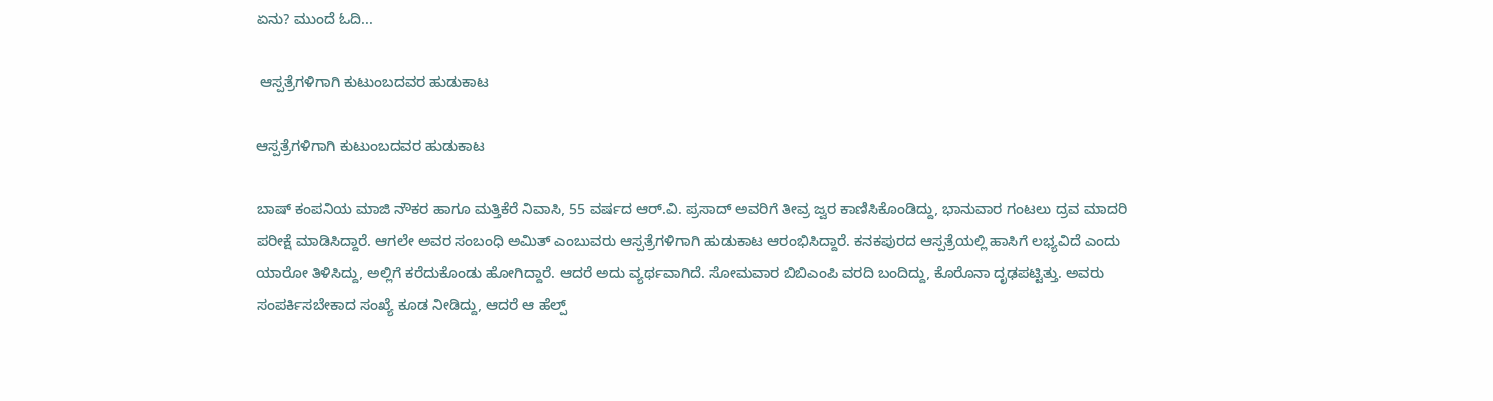ಏನು? ಮುಂದೆ ಓದಿ...

 ಆಸ್ಪತ್ರೆಗಳಿಗಾಗಿ ಕುಟುಂಬದವರ ಹುಡುಕಾಟ

ಆಸ್ಪತ್ರೆಗಳಿಗಾಗಿ ಕುಟುಂಬದವರ ಹುಡುಕಾಟ

ಬಾಷ್ ಕಂಪನಿಯ ಮಾಜಿ ನೌಕರ ಹಾಗೂ ಮತ್ತಿಕೆರೆ ನಿವಾಸಿ, 55 ವರ್ಷದ ಆರ್‌.ವಿ. ಪ್ರಸಾದ್ ಅವರಿಗೆ ತೀವ್ರ ಜ್ವರ ಕಾಣಿಸಿಕೊಂಡಿದ್ದು, ಭಾನುವಾರ ಗಂಟಲು ದ್ರವ ಮಾದರಿ ಪರೀಕ್ಷೆ ಮಾಡಿಸಿದ್ದಾರೆ. ಆಗಲೇ ಅವರ ಸಂಬಂಧಿ ಅಮಿತ್ ಎಂಬುವರು ಆಸ್ಪತ್ರೆಗಳಿಗಾಗಿ ಹುಡುಕಾಟ ಆರಂಭಿಸಿದ್ದಾರೆ. ಕನಕಪುರದ ಆಸ್ಪತ್ರೆಯಲ್ಲಿ ಹಾಸಿಗೆ ಲಭ್ಯವಿದೆ ಎಂದು ಯಾರೋ ತಿಳಿಸಿದ್ದು, ಅಲ್ಲಿಗೆ ಕರೆದುಕೊಂಡು ಹೋಗಿದ್ದಾರೆ. ಆದರೆ ಅದು ವ್ಯರ್ಥವಾಗಿದೆ. ಸೋಮವಾರ ಬಿಬಿಎಂಪಿ ವರದಿ ಬಂದಿದ್ದು, ಕೊರೊನಾ ದೃಢಪಟ್ಟಿತ್ತು. ಅವರು ಸಂಪರ್ಕಿಸಬೇಕಾದ ಸಂಖ್ಯೆ ಕೂಡ ನೀಡಿದ್ದು, ಆದರೆ ಆ ಹೆಲ್ಪ್‌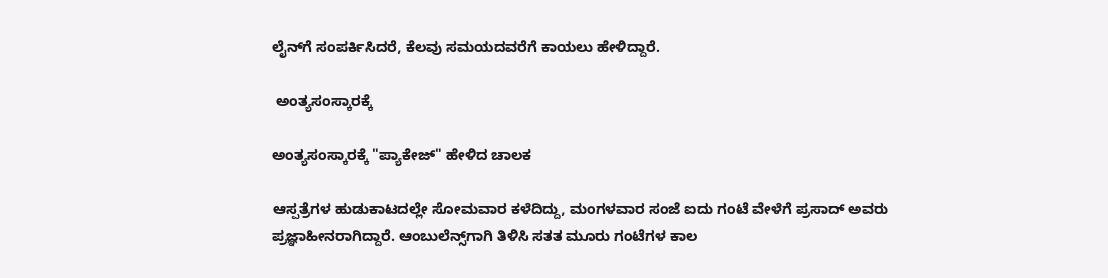ಲೈನ್‌ಗೆ ಸಂಪರ್ಕಿಸಿದರೆ, ಕೆಲವು ಸಮಯದವರೆಗೆ ಕಾಯಲು ಹೇಳಿದ್ದಾರೆ.

 ಅಂತ್ಯಸಂಸ್ಕಾರಕ್ಕೆ

ಅಂತ್ಯಸಂಸ್ಕಾರಕ್ಕೆ "ಪ್ಯಾಕೇಜ್" ಹೇಳಿದ ಚಾಲಕ

ಆಸ್ಪತ್ರೆಗಳ ಹುಡುಕಾಟದಲ್ಲೇ ಸೋಮವಾರ ಕಳೆದಿದ್ದು, ಮಂಗಳವಾರ ಸಂಜೆ ಐದು ಗಂಟೆ ವೇಳೆಗೆ ಪ್ರಸಾದ್ ಅವರು ಪ್ರಜ್ಞಾಹೀನರಾಗಿದ್ದಾರೆ. ಆಂಬುಲೆನ್ಸ್‌ಗಾಗಿ ತಿಳಿಸಿ ಸತತ ಮೂರು ಗಂಟೆಗಳ ಕಾಲ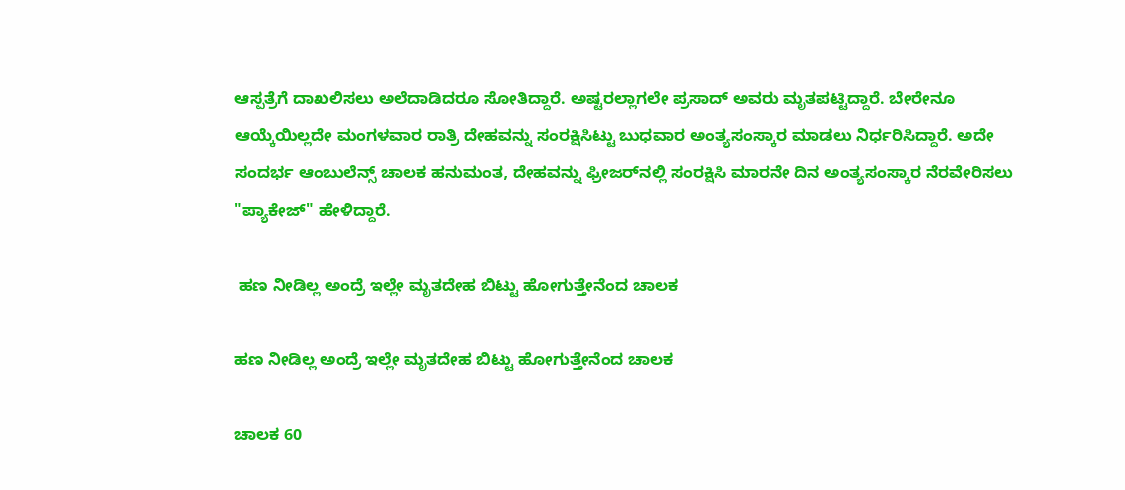ಆಸ್ಪತ್ರೆಗೆ ದಾಖಲಿಸಲು ಅಲೆದಾಡಿದರೂ ಸೋತಿದ್ದಾರೆ. ಅಷ್ಟರಲ್ಲಾಗಲೇ ಪ್ರಸಾದ್ ಅವರು ಮೃತಪಟ್ಟಿದ್ದಾರೆ. ಬೇರೇನೂ ಆಯ್ಕೆಯಿಲ್ಲದೇ ಮಂಗಳವಾರ ರಾತ್ರಿ ದೇಹವನ್ನು ಸಂರಕ್ಷಿಸಿಟ್ಟು ಬುಧವಾರ ಅಂತ್ಯಸಂಸ್ಕಾರ ಮಾಡಲು ನಿರ್ಧರಿಸಿದ್ದಾರೆ. ಅದೇ ಸಂದರ್ಭ ಆಂಬುಲೆನ್ಸ್ ಚಾಲಕ ಹನುಮಂತ, ದೇಹವನ್ನು ಫ್ರೀಜರ್‌ನಲ್ಲಿ ಸಂರಕ್ಷಿಸಿ ಮಾರನೇ ದಿನ ಅಂತ್ಯಸಂಸ್ಕಾರ ನೆರವೇರಿಸಲು "ಪ್ಯಾಕೇಜ್" ಹೇಳಿದ್ದಾರೆ.

 ಹಣ ನೀಡಿಲ್ಲ ಅಂದ್ರೆ ಇಲ್ಲೇ ಮೃತದೇಹ ಬಿಟ್ಟು ಹೋಗುತ್ತೇನೆಂದ ಚಾಲಕ

ಹಣ ನೀಡಿಲ್ಲ ಅಂದ್ರೆ ಇಲ್ಲೇ ಮೃತದೇಹ ಬಿಟ್ಟು ಹೋಗುತ್ತೇನೆಂದ ಚಾಲಕ

ಚಾಲಕ 60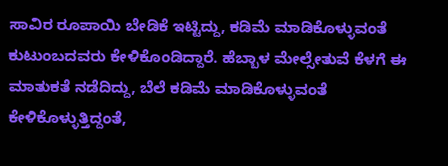ಸಾವಿರ ರೂಪಾಯಿ ಬೇಡಿಕೆ ಇಟ್ಟಿದ್ದು, ಕಡಿಮೆ ಮಾಡಿಕೊಳ್ಳುವಂತೆ ಕುಟುಂಬದವರು ಕೇಳಿಕೊಂಡಿದ್ದಾರೆ. ಹೆಬ್ಬಾಳ ಮೇಲ್ಸೇತುವೆ ಕೆಳಗೆ ಈ ಮಾತುಕತೆ ನಡೆದಿದ್ದು, ಬೆಲೆ ಕಡಿಮೆ ಮಾಡಿಕೊಳ್ಳುವಂತೆ ಕೇಳಿಕೊಳ್ಳುತ್ತಿದ್ದಂತೆ,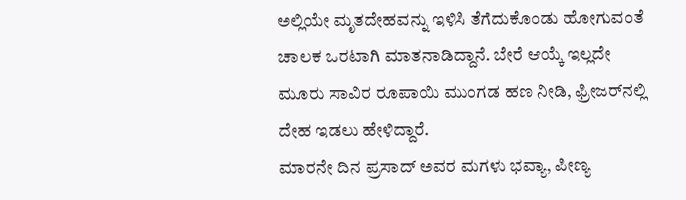ಅಲ್ಲಿಯೇ ಮೃತದೇಹವನ್ನು ಇಳಿಸಿ ತೆಗೆದುಕೊಂಡು ಹೋಗುವಂತೆ ಚಾಲಕ ಒರಟಾಗಿ ಮಾತನಾಡಿದ್ದಾನೆ. ಬೇರೆ ಆಯ್ಕೆ ಇಲ್ಲದೇ ಮೂರು ಸಾವಿರ ರೂಪಾಯಿ ಮುಂಗಡ ಹಣ ನೀಡಿ, ಫ್ರೀಜರ್‌ನಲ್ಲಿ ದೇಹ ಇಡಲು ಹೇಳಿದ್ದಾರೆ.
ಮಾರನೇ ದಿನ ಪ್ರಸಾದ್ ಅವರ ಮಗಳು ಭವ್ಯಾ, ಪೀಣ್ಯ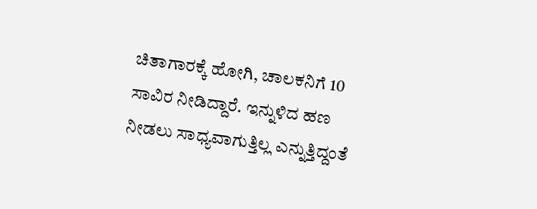ಚಿತಾಗಾರಕ್ಕೆ ಹೋಗಿ, ಚಾಲಕನಿಗೆ 10 ಸಾವಿರ ನೀಡಿದ್ದಾರೆ. ಇನ್ನುಳಿದ ಹಣ ನೀಡಲು ಸಾಧ್ಯವಾಗುತ್ತಿಲ್ಲ ಎನ್ನುತ್ತಿದ್ದಂತೆ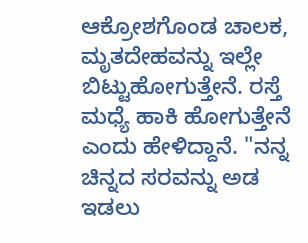ಆಕ್ರೋಶಗೊಂಡ ಚಾಲಕ, ಮೃತದೇಹವನ್ನು ಇಲ್ಲೇ ಬಿಟ್ಟುಹೋಗುತ್ತೇನೆ. ರಸ್ತೆ ಮಧ್ಯೆ ಹಾಕಿ ಹೋಗುತ್ತೇನೆ ಎಂದು ಹೇಳಿದ್ದಾನೆ. "ನನ್ನ ಚಿನ್ನದ ಸರವನ್ನು ಅಡ ಇಡಲು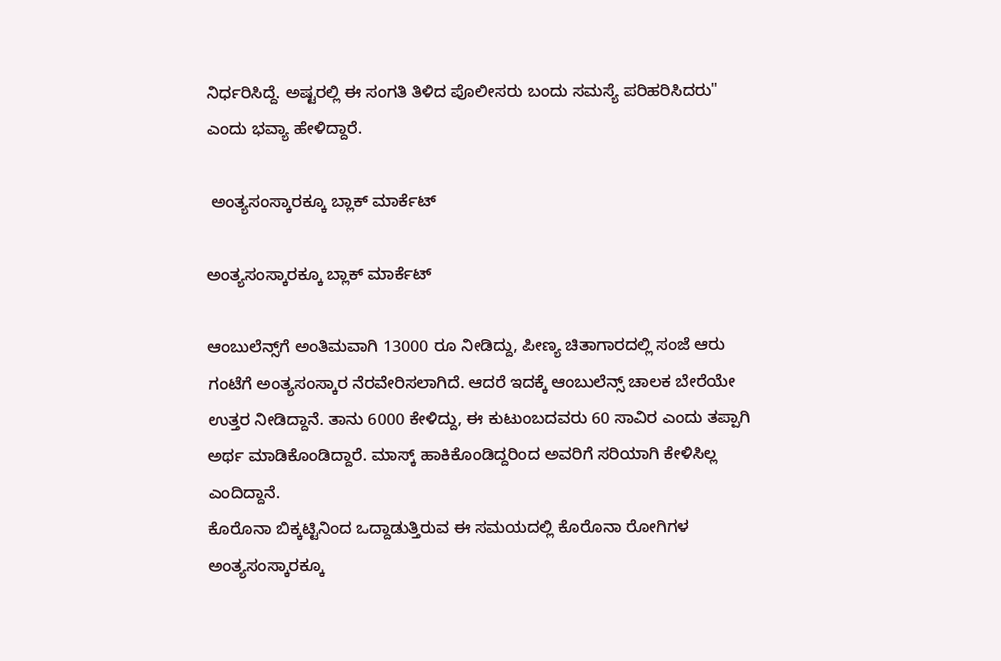ನಿರ್ಧರಿಸಿದ್ದೆ. ಅಷ್ಟರಲ್ಲಿ ಈ ಸಂಗತಿ ತಿಳಿದ ಪೊಲೀಸರು ಬಂದು ಸಮಸ್ಯೆ ಪರಿಹರಿಸಿದರು" ಎಂದು ಭವ್ಯಾ ಹೇಳಿದ್ದಾರೆ.

 ಅಂತ್ಯಸಂಸ್ಕಾರಕ್ಕೂ ಬ್ಲಾಕ್‌ ಮಾರ್ಕೆಟ್

ಅಂತ್ಯಸಂಸ್ಕಾರಕ್ಕೂ ಬ್ಲಾಕ್‌ ಮಾರ್ಕೆಟ್

ಆಂಬುಲೆನ್ಸ್‌ಗೆ ಅಂತಿಮವಾಗಿ 13000 ರೂ ನೀಡಿದ್ದು, ಪೀಣ್ಯ ಚಿತಾಗಾರದಲ್ಲಿ ಸಂಜೆ ಆರು ಗಂಟೆಗೆ ಅಂತ್ಯಸಂಸ್ಕಾರ ನೆರವೇರಿಸಲಾಗಿದೆ. ಆದರೆ ಇದಕ್ಕೆ ಆಂಬುಲೆನ್ಸ್‌ ಚಾಲಕ ಬೇರೆಯೇ ಉತ್ತರ ನೀಡಿದ್ದಾನೆ. ತಾನು 6000 ಕೇಳಿದ್ದು, ಈ ಕುಟುಂಬದವರು 60 ಸಾವಿರ ಎಂದು ತಪ್ಪಾಗಿ ಅರ್ಥ ಮಾಡಿಕೊಂಡಿದ್ದಾರೆ. ಮಾಸ್ಕ್‌ ಹಾಕಿಕೊಂಡಿದ್ದರಿಂದ ಅವರಿಗೆ ಸರಿಯಾಗಿ ಕೇಳಿಸಿಲ್ಲ ಎಂದಿದ್ದಾನೆ.
ಕೊರೊನಾ ಬಿಕ್ಕಟ್ಟಿನಿಂದ ಒದ್ದಾಡುತ್ತಿರುವ ಈ ಸಮಯದಲ್ಲಿ ಕೊರೊನಾ ರೋಗಿಗಳ ಅಂತ್ಯಸಂಸ್ಕಾರಕ್ಕೂ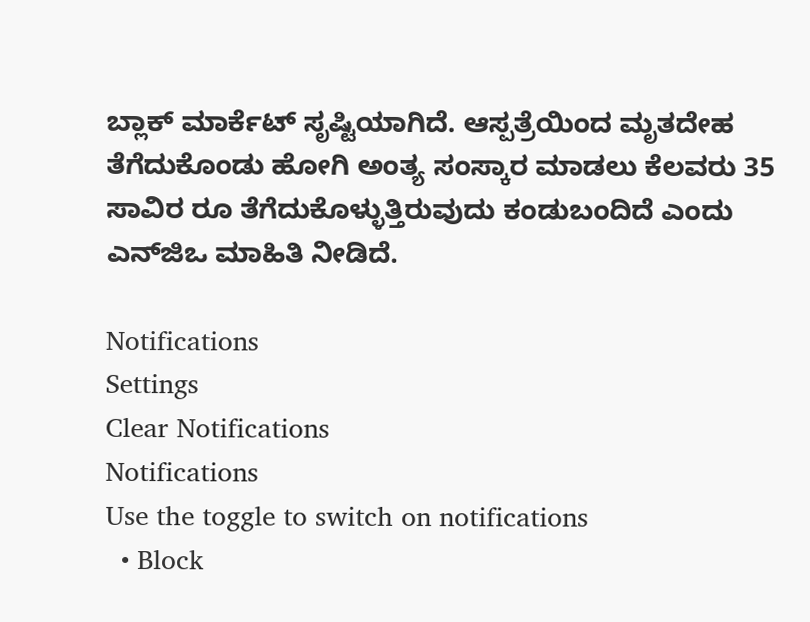ಬ್ಲಾಕ್ ಮಾರ್ಕೆಟ್ ಸೃಷ್ಟಿಯಾಗಿದೆ. ಆಸ್ಪತ್ರೆಯಿಂದ ಮೃತದೇಹ ತೆಗೆದುಕೊಂಡು ಹೋಗಿ ಅಂತ್ಯ ಸಂಸ್ಕಾರ ಮಾಡಲು ಕೆಲವರು 35 ಸಾವಿರ ರೂ ತೆಗೆದುಕೊಳ್ಳುತ್ತಿರುವುದು ಕಂಡುಬಂದಿದೆ ಎಂದು ಎನ್‌ಜಿಒ ಮಾಹಿತಿ ನೀಡಿದೆ.

Notifications
Settings
Clear Notifications
Notifications
Use the toggle to switch on notifications
  • Block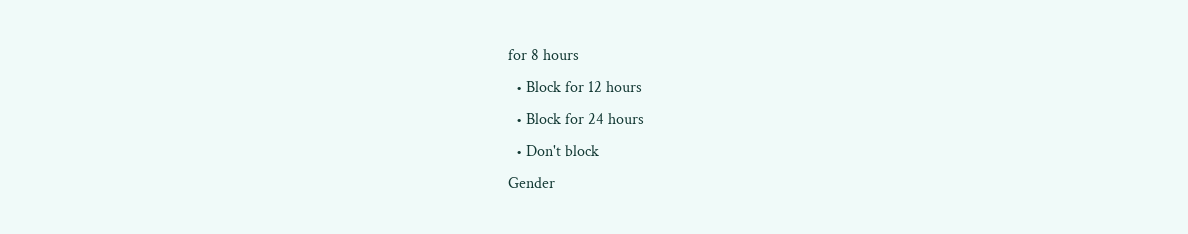for 8 hours
  • Block for 12 hours
  • Block for 24 hours
  • Don't block
Gender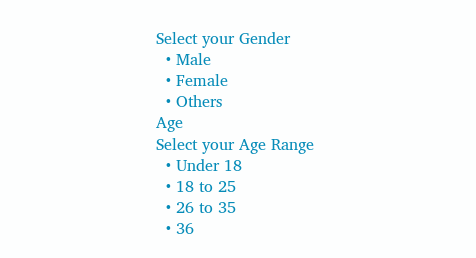Select your Gender
  • Male
  • Female
  • Others
Age
Select your Age Range
  • Under 18
  • 18 to 25
  • 26 to 35
  • 36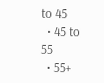to 45
  • 45 to 55
  • 55+